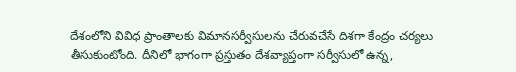దేశంలోని వివిధ ప్రాంతాలకు విమానసర్వీసులను చేరువచేసే దిశగా కేంద్రం చర్యలు తీసుకుంటోంది. దీనిలో భాగంగా ప్రస్తుతం దేశవ్యాప్తంగా సర్వీసులో ఉన్న,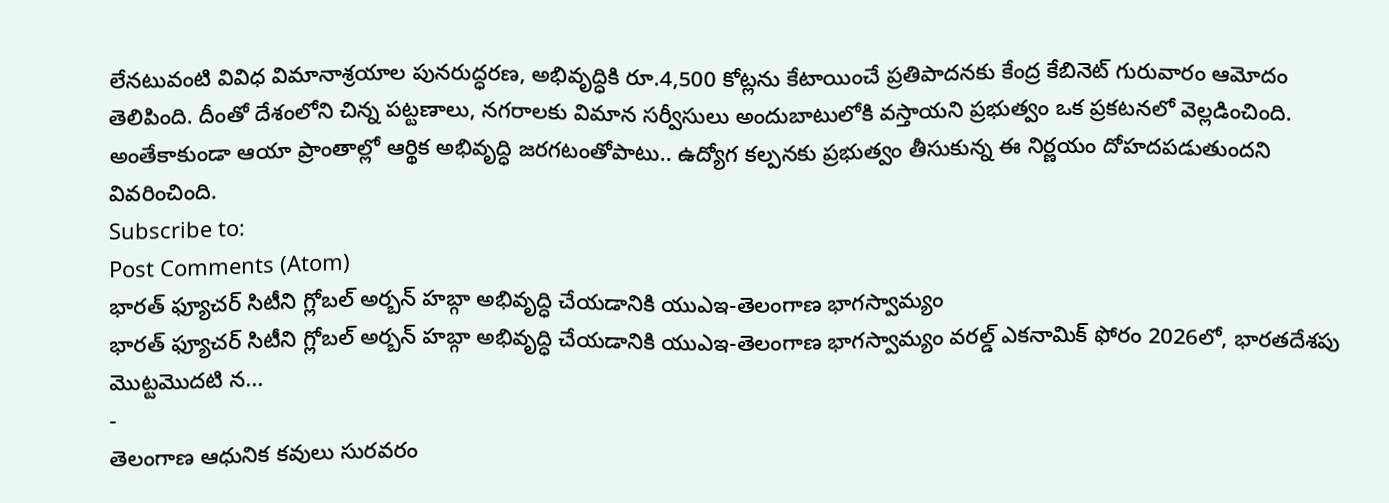లేనటువంటి వివిధ విమానాశ్రయాల పునరుద్ధరణ, అభివృద్ధికి రూ.4,500 కోట్లను కేటాయించే ప్రతిపాదనకు కేంద్ర కేబినెట్ గురువారం ఆమోదం తెలిపింది. దీంతో దేశంలోని చిన్న పట్టణాలు, నగరాలకు విమాన సర్వీసులు అందుబాటులోకి వస్తాయని ప్రభుత్వం ఒక ప్రకటనలో వెల్లడించింది. అంతేకాకుండా ఆయా ప్రాంతాల్లో ఆర్థిక అభివృద్ధి జరగటంతోపాటు.. ఉద్యోగ కల్పనకు ప్రభుత్వం తీసుకున్న ఈ నిర్ణయం దోహదపడుతుందని వివరించింది.
Subscribe to:
Post Comments (Atom)
భారత్ ఫ్యూచర్ సిటీని గ్లోబల్ అర్బన్ హబ్గా అభివృద్ధి చేయడానికి యుఎఇ-తెలంగాణ భాగస్వామ్యం
భారత్ ఫ్యూచర్ సిటీని గ్లోబల్ అర్బన్ హబ్గా అభివృద్ధి చేయడానికి యుఎఇ-తెలంగాణ భాగస్వామ్యం వరల్డ్ ఎకనామిక్ ఫోరం 2026లో, భారతదేశపు మొట్టమొదటి న...
-
తెలంగాణ ఆధునిక కవులు సురవరం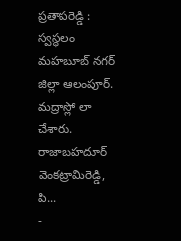ప్రతాపరెడ్డి : స్వస్థలం మహబూబ్ నగర్ జిల్లా ఆలంపూర్. మద్రాస్లో లా చేశారు. రాజాబహదూర్ వెంకట్రామిరెడ్డి, పి...
-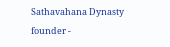Sathavahana Dynasty founder -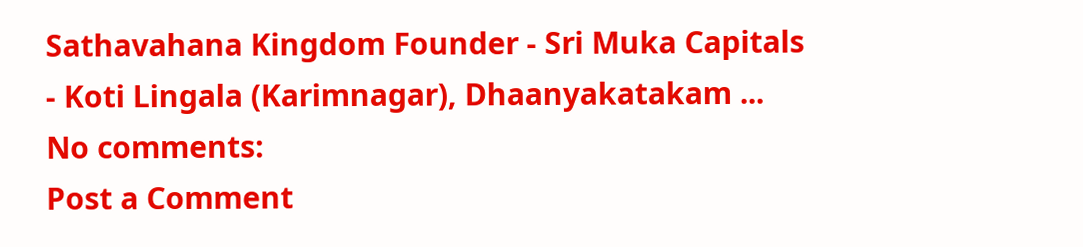Sathavahana Kingdom Founder - Sri Muka Capitals - Koti Lingala (Karimnagar), Dhaanyakatakam ...
No comments:
Post a Comment